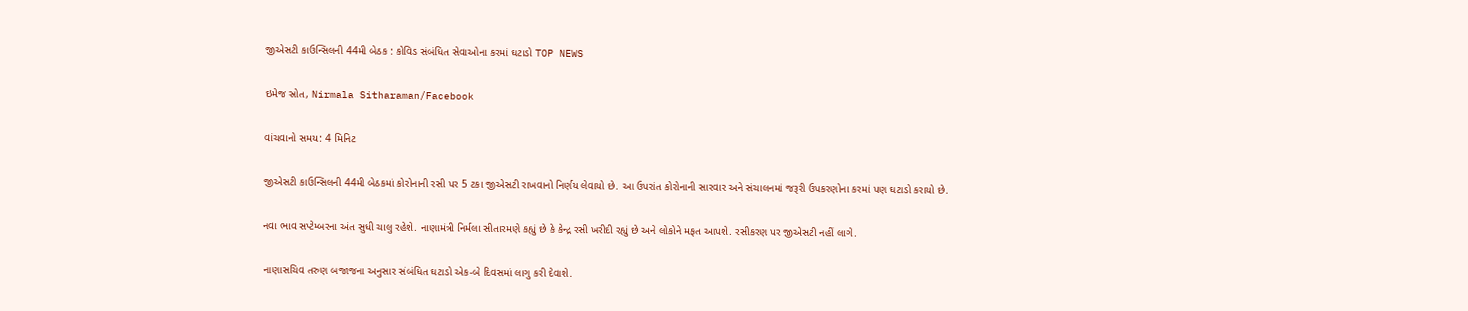જીએસટી કાઉન્સિલની 44મી બેઠક : કોવિડ સંબંધિત સેવાઓના કરમાં ઘટાડો TOP NEWS

ઇમેજ સ્રોત, Nirmala Sitharaman/Facebook

વાંચવાનો સમય: 4 મિનિટ

જીએસટી કાઉન્સિલની 44મી બેઠકમાં કોરોનાની રસી પર 5 ટકા જીએસટી રાખવાનો નિર્ણય લેવાયો છે. આ ઉપરાંત કોરોનાની સારવાર અને સંચાલનમાં જરૂરી ઉપકરણોના કરમાં પણ ઘટાડો કરાયો છે.

નવા ભાવ સપ્ટેમ્બરના અંત સુધી ચાલુ રહેશે. નાણામંત્રી નિર્મલા સીતારમણે કહ્યું છે કે કેન્દ્ર રસી ખરીદી રહ્યું છે અને લોકોને મફત આપશે. રસીકરણ પર જીએસટી નહીં લાગે.

નાણાસચિવ તરુણ બજાજના અનુસાર સંબંધિત ઘટાડો એક-બે દિવસમાં લાગુ કરી દેવાશે.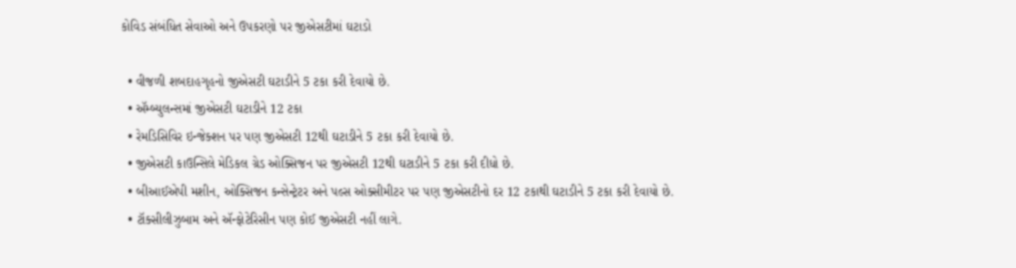કોવિડ સંબંધિત સેવાઓ અને ઉપકરણો પર જીએસટીમાં ઘટાડો

  • વીજળી શબદાહગૃહનો જીએસટી ઘટાડીને 5 ટકા કરી દેવાયો છે.
  • ઍમ્બ્યુલન્સમાં જીએસટી ઘટાડીને 12 ટકા
  • રેમડિસિવિર ઇન્જેક્શન પર પણ જીએસટી 12થી ઘટાડીને 5 ટકા કરી દેવાયો છે.
  • જીએસટી કાઉન્સિલે મેડિકલ ગ્રેડ ઓક્સિજન પર જીએસટી 12થી ઘટાડીને 5 ટકા કરી દીધો છે.
  • બીઆઈએપી મશીન, ઓક્સિજન કન્સેન્ટ્રેટર અને પલ્સ ઓક્સીમીટર પર પણ જીએસટીનો દર 12 ટકાથી ઘટાડીને 5 ટકા કરી દેવાયો છે.
  • ટૉક્સીલીઝુબામ અને ઍન્ફોટેરિસીન પણ કોઈ જીએસટી નહીં લાગે.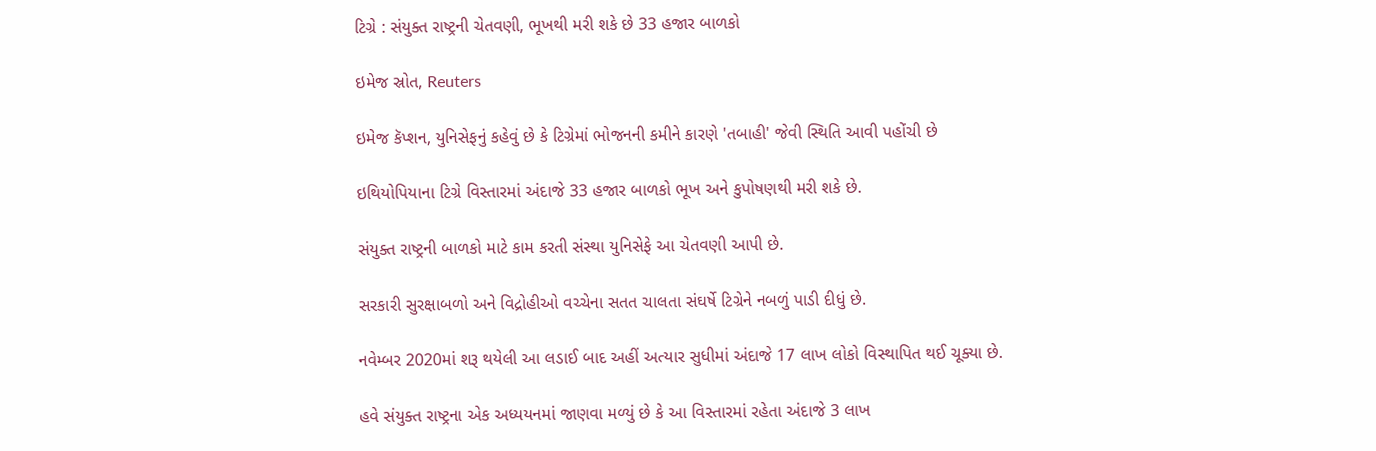ટિગ્રે : સંયુક્ત રાષ્ટ્રની ચેતવણી, ભૂખથી મરી શકે છે 33 હજાર બાળકો

ઇમેજ સ્રોત, Reuters

ઇમેજ કૅપ્શન, યુનિસેફનું કહેવું છે કે ટિગ્રેમાં ભોજનની કમીને કારણે 'તબાહી' જેવી સ્થિતિ આવી પહોંચી છે

ઇથિયોપિયાના ટિગ્રે વિસ્તારમાં અંદાજે 33 હજાર બાળકો ભૂખ અને કુપોષણથી મરી શકે છે.

સંયુક્ત રાષ્ટ્રની બાળકો માટે કામ કરતી સંસ્થા યુનિસેફે આ ચેતવણી આપી છે.

સરકારી સુરક્ષાબળો અને વિદ્રોહીઓ વચ્ચેના સતત ચાલતા સંઘર્ષે ટિગ્રેને નબળું પાડી દીધું છે.

નવેમ્બર 2020માં શરૂ થયેલી આ લડાઈ બાદ અહીં અત્યાર સુધીમાં અંદાજે 17 લાખ લોકો વિસ્થાપિત થઈ ચૂક્યા છે.

હવે સંયુક્ત રાષ્ટ્રના એક અધ્યયનમાં જાણવા મળ્યું છે કે આ વિસ્તારમાં રહેતા અંદાજે 3 લાખ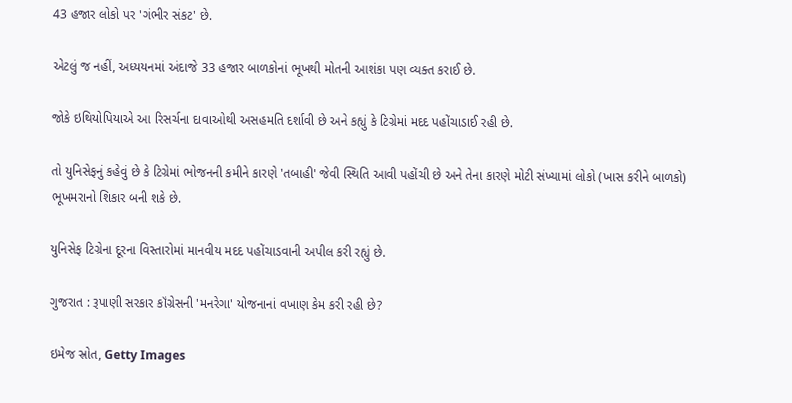43 હજાર લોકો પર 'ગંભીર સંકટ' છે.

એટલું જ નહીં, અધ્યયનમાં અંદાજે 33 હજાર બાળકોનાં ભૂખથી મોતની આશંકા પણ વ્યક્ત કરાઈ છે.

જોકે ઇથિયોપિયાએ આ રિસર્ચના દાવાઓથી અસહમતિ દર્શાવી છે અને કહ્યું કે ટિગ્રેમાં મદદ પહોંચાડાઈ રહી છે.

તો યુનિસેફનું કહેવું છે કે ટિગ્રેમાં ભોજનની કમીને કારણે 'તબાહી' જેવી સ્થિતિ આવી પહોંચી છે અને તેના કારણે મોટી સંખ્યામાં લોકો (ખાસ કરીને બાળકો) ભૂખમરાનો શિકાર બની શકે છે.

યુનિસેફ ટિગ્રેના દૂરના વિસ્તારોમાં માનવીય મદદ પહોંચાડવાની અપીલ કરી રહ્યું છે.

ગુજરાત : રૂપાણી સરકાર કૉંગ્રેસની 'મનરેગા' યોજનાનાં વખાણ કેમ કરી રહી છે?

ઇમેજ સ્રોત, Getty Images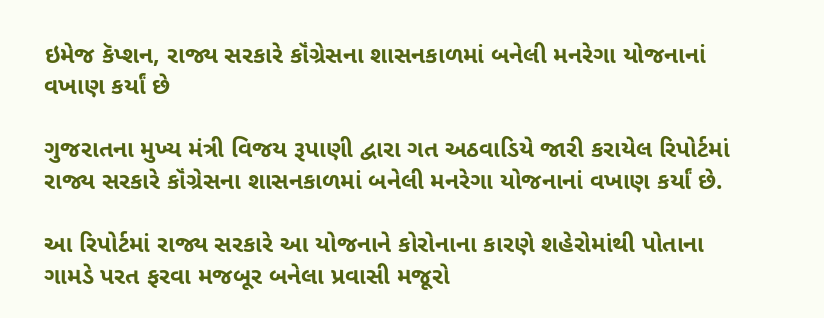ઇમેજ કૅપ્શન, રાજ્ય સરકારે કૉંગ્રેસના શાસનકાળમાં બનેલી મનરેગા યોજનાનાં વખાણ કર્યાં છે

ગુજરાતના મુખ્ય મંત્રી વિજય રૂપાણી દ્વારા ગત અઠવાડિયે જારી કરાયેલ રિપોર્ટમાં રાજ્ય સરકારે કૉંગ્રેસના શાસનકાળમાં બનેલી મનરેગા યોજનાનાં વખાણ કર્યાં છે.

આ રિપોર્ટમાં રાજ્ય સરકારે આ યોજનાને કોરોનાના કારણે શહેરોમાંથી પોતાના ગામડે પરત ફરવા મજબૂર બનેલા પ્રવાસી મજૂરો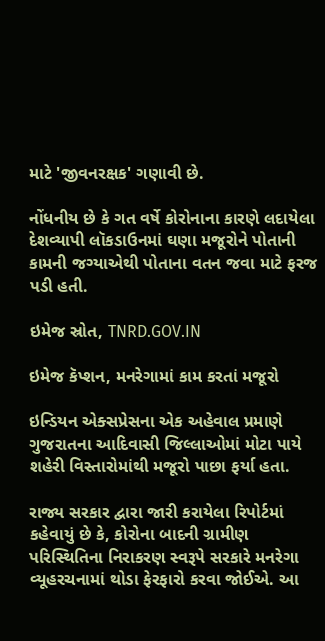માટે 'જીવનરક્ષક' ગણાવી છે.

નોંધનીય છે કે ગત વર્ષે કોરોનાના કારણે લદાયેલા દેશવ્યાપી લૉકડાઉનમાં ઘણા મજૂરોને પોતાની કામની જગ્યાએથી પોતાના વતન જવા માટે ફરજ પડી હતી.

ઇમેજ સ્રોત, TNRD.GOV.IN

ઇમેજ કૅપ્શન, મનરેગામાં કામ કરતાં મજૂરો

ઇન્ડિયન એક્સપ્રેસના એક અહેવાલ પ્રમાણે ગુજરાતના આદિવાસી જિલ્લાઓમાં મોટા પાયે શહેરી વિસ્તારોમાંથી મજૂરો પાછા ફર્યા હતા.

રાજ્ય સરકાર દ્વારા જારી કરાયેલા રિપોર્ટમાં કહેવાયું છે કે, કોરોના બાદની ગ્રામીણ પરિસ્થિતિના નિરાકરણ સ્વરૂપે સરકારે મનરેગા વ્યૂહરચનામાં થોડા ફેરફારો કરવા જોઈએ. આ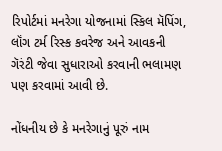રિપોર્ટમાં મનરેગા યોજનામાં સ્કિલ મૅપિંગ, લૉંગ ટર્મ રિસ્ક કવરેજ અને આવકની ગૅરંટી જેવા સુધારાઓ કરવાની ભલામણ પણ કરવામાં આવી છે.

નોંધનીય છે કે મનરેગાનું પૂરું નામ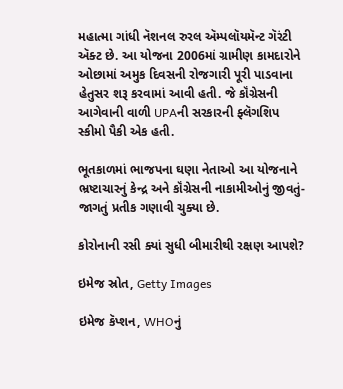મહાત્મા ગાંધી નૅશનલ રુરલ ઍમ્પલૉયમૅન્ટ ગૅરંટી ઍક્ટ છે. આ યોજના 2006માં ગ્રામીણ કામદારોને ઓછામાં અમુક દિવસની રોજગારી પૂરી પાડવાના હેતુસર શરૂ કરવામાં આવી હતી. જે કૉંગ્રેસની આગેવાની વાળી UPAની સરકારની ફ્લૅગશિપ સ્કીમો પૈકી એક હતી.

ભૂતકાળમાં ભાજપના ઘણા નેતાઓ આ યોજનાને ભ્રષ્ટાચારનું કેન્દ્ર અને કૉંગ્રેસની નાકામીઓનું જીવતું-જાગતું પ્રતીક ગણાવી ચુક્યા છે.

કોરોનાની રસી ક્યાં સુધી બીમારીથી રક્ષણ આપશે?

ઇમેજ સ્રોત, Getty Images

ઇમેજ કૅપ્શન, WHOનું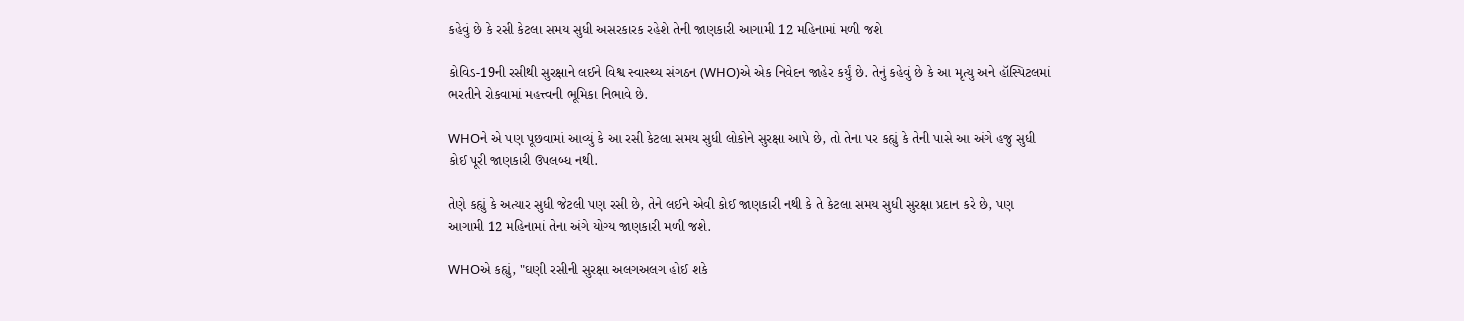કહેવું છે કે રસી કેટલા સમય સુધી અસરકારક રહેશે તેની જાણકારી આગામી 12 મહિનામાં મળી જશે

કોવિડ-19ની રસીથી સુરક્ષાને લઈને વિશ્વ સ્વાસ્થ્ય સંગઠન (WHO)એ એક નિવેદન જાહેર કર્યું છે. તેનું કહેવું છે કે આ મૃત્યુ અને હૉસ્પિટલમાં ભરતીને રોકવામાં મહત્ત્વની ભૂમિકા નિભાવે છે.

WHOને એ પણ પૂછવામાં આવ્યું કે આ રસી કેટલા સમય સુધી લોકોને સુરક્ષા આપે છે, તો તેના પર કહ્યું કે તેની પાસે આ અંગે હજુ સુધી કોઈ પૂરી જાણકારી ઉપલબ્ધ નથી.

તેણે કહ્યું કે અત્યાર સુધી જેટલી પણ રસી છે, તેને લઈને એવી કોઈ જાણકારી નથી કે તે કેટલા સમય સુધી સુરક્ષા પ્રદાન કરે છે, પણ આગામી 12 મહિનામાં તેના અંગે યોગ્ય જાણકારી મળી જશે.

WHOએ કહ્યું, "ઘણી રસીની સુરક્ષા અલગઅલગ હોઈ શકે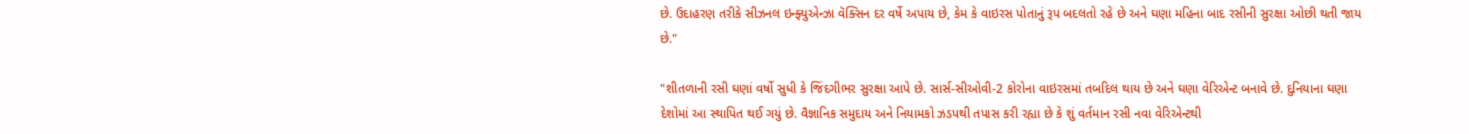છે. ઉદાહરણ તરીકે સીઝનલ ઇન્ફ્યુએન્ઝા વૅક્સિન દર વર્ષે અપાય છે, કેમ કે વાઇરસ પોતાનું રૂપ બદલતો રહે છે અને ઘણા મહિના બાદ રસીની સુરક્ષા ઓછી થતી જાય છે."

"શીતળાની રસી ઘણાં વર્ષો સુધી કે જિંદગીભર સુરક્ષા આપે છે. સાર્સ-સીઓવી-2 કોરોના વાઇરસમાં તબદિલ થાય છે અને ઘણા વેરિએન્ટ બનાવે છે. દુનિયાના ઘણા દેશોમાં આ સ્થાપિત થઈ ગયું છે. વૈજ્ઞાનિક સમુદાય અને નિયામકો ઝડપથી તપાસ કરી રહ્યા છે કે શું વર્તમાન રસી નવા વેરિએન્ટથી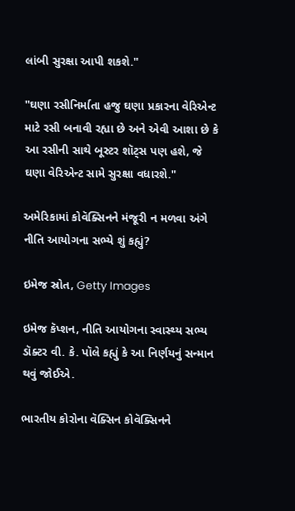લાંબી સુરક્ષા આપી શકશે."

"ઘણા રસીનિર્માતા હજુ ઘણા પ્રકારના વેરિએન્ટ માટે રસી બનાવી રહ્યા છે અને એવી આશા છે કે આ રસીની સાથે બૂસ્ટર શૉટ્સ પણ હશે, જે ઘણા વેરિએન્ટ સામે સુરક્ષા વધારશે."

અમેરિકામાં કોવૅક્સિનને મંજૂરી ન મળવા અંગે નીતિ આયોગના સભ્યે શું કહ્યું?

ઇમેજ સ્રોત, Getty Images

ઇમેજ કૅપ્શન, નીતિ આયોગના સ્વાસ્થ્ય સભ્ય ડૉક્ટર વી. કે. પૉલે કહ્યું કે આ નિર્ણયનું સન્માન થવું જોઈએ.

ભારતીય કોરોના વૅક્સિન કોવૅક્સિનને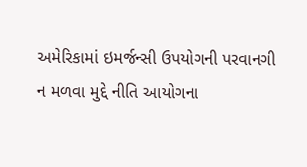અમેરિકામાં ઇમર્જન્સી ઉપયોગની પરવાનગી ન મળવા મુદ્દે નીતિ આયોગના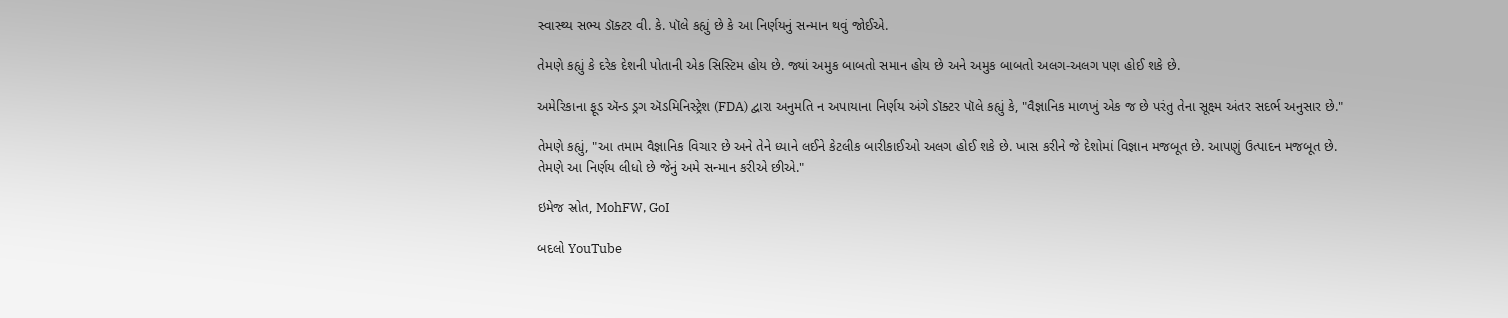સ્વાસ્થ્ય સભ્ય ડૉક્ટર વી. કે. પૉલે કહ્યું છે કે આ નિર્ણયનું સન્માન થવું જોઈએ.

તેમણે કહ્યું કે દરેક દેશની પોતાની એક સિસ્ટિમ હોય છે. જ્યાં અમુક બાબતો સમાન હોય છે અને અમુક બાબતો અલગ-અલગ પણ હોઈ શકે છે.

અમેરિકાના ફૂડ ઍન્ડ ડ્રગ ઍડમિનિસ્ટ્રેશ (FDA) દ્વારા અનુમતિ ન અપાયાના નિર્ણય અંગે ડૉક્ટર પૉલે કહ્યું કે, "વૈજ્ઞાનિક માળખું એક જ છે પરંતુ તેના સૂક્ષ્મ અંતર સદર્ભ અનુસાર છે."

તેમણે કહ્યું, "આ તમામ વૈજ્ઞાનિક વિચાર છે અને તેને ધ્યાને લઈને કેટલીક બારીકાઈઓ અલગ હોઈ શકે છે. ખાસ કરીને જે દેશોમાં વિજ્ઞાન મજબૂત છે. આપણું ઉત્પાદન મજબૂત છે. તેમણે આ નિર્ણય લીધો છે જેનું અમે સન્માન કરીએ છીએ."

ઇમેજ સ્રોત, MohFW, GoI

બદલો YouTube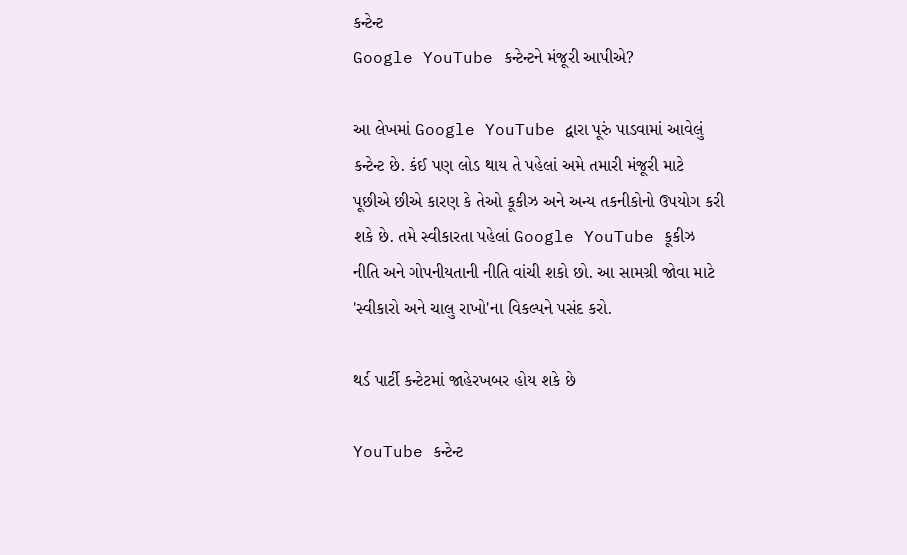કન્ટેન્ટ
Google YouTube કન્ટેન્ટને મંજૂરી આપીએ?

આ લેખમાં Google YouTube દ્વારા પૂરું પાડવામાં આવેલું કન્ટેન્ટ છે. કંઈ પણ લોડ થાય તે પહેલાં અમે તમારી મંજૂરી માટે પૂછીએ છીએ કારણ કે તેઓ કૂકીઝ અને અન્ય તકનીકોનો ઉપયોગ કરી શકે છે. તમે સ્વીકારતા પહેલાં Google YouTube કૂકીઝ નીતિ અને ગોપનીયતાની નીતિ વાંચી શકો છો. આ સામગ્રી જોવા માટે 'સ્વીકારો અને ચાલુ રાખો'ના વિકલ્પને પસંદ કરો.

થર્ડ પાર્ટી કન્ટેટમાં જાહેરખબર હોય શકે છે

YouTube કન્ટેન્ટ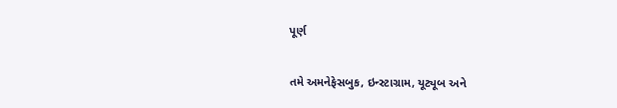પૂર્ણ

તમે અમનેફેસબુક, ઇન્સ્ટાગ્રામ, યૂટ્યૂબ અને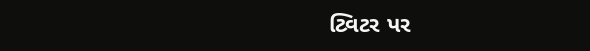ટ્વિટર પર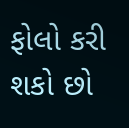ફોલો કરી શકો છો